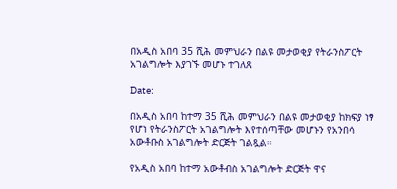በአዲስ አበባ 35 ሺሕ መምህራን በልዩ መታወቂያ የትራንስፖርት አገልግሎት እያገኙ መሆኑ ተገለጸ

Date:

በአዲስ አበባ ከተማ 35 ሺሕ መምህራን በልዩ መታወቂያ ከክፍያ ነፃ የሆነ የትራንስፖርት አገልግሎት እየተሰጣቸው መሆኑን የአንበሳ አውቶቡስ አገልግሎት ድርጅት ገልጿል።

የአዲስ አበባ ከተማ አውቶብስ አገልግሎት ድርጅት ዋና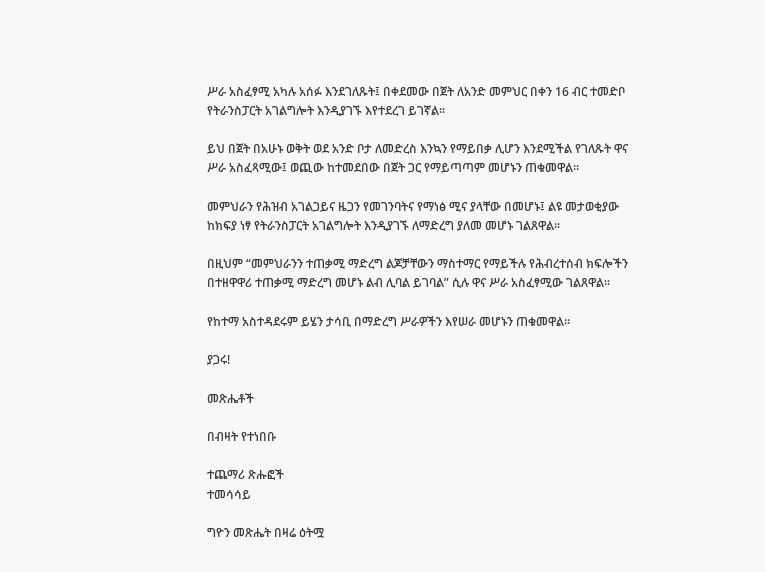ሥራ አስፈፃሚ አካሉ አሰፉ እንደገለጹት፤ በቀደመው በጀት ለአንድ መምህር በቀን 16 ብር ተመድቦ የትራንስፓርት አገልግሎት እንዲያገኙ እየተደረገ ይገኛል።

ይህ በጀት በአሁኑ ወቅት ወደ አንድ ቦታ ለመድረስ እንኳን የማይበቃ ሊሆን እንደሚችል የገለጹት ዋና ሥራ አስፈጻሚው፤ ወጪው ከተመደበው በጀት ጋር የማይጣጣም መሆኑን ጠቁመዋል።

መምህራን የሕዝብ አገልጋይና ዜጋን የመገንባትና የማነፅ ሚና ያላቸው በመሆኑ፤ ልዩ መታወቂያው ከክፍያ ነፃ የትራንስፓርት አገልግሎት እንዲያገኙ ለማድረግ ያለመ መሆኑ ገልጸዋል።

በዚህም “መምህራንን ተጠቃሚ ማድረግ ልጆቻቸውን ማስተማር የማይችሉ የሕብረተሰብ ክፍሎችን በተዘዋዋሪ ተጠቃሚ ማድረግ መሆኑ ልብ ሊባል ይገባል” ሲሉ ዋና ሥራ አስፈፃሚው ገልጸዋል።

የከተማ አስተዳደሩም ይሄን ታሳቢ በማድረግ ሥራዎችን እየሠራ መሆኑን ጠቁመዋል።

ያጋሩ!

መጽሔቶች

በብዛት የተነበቡ

ተጨማሪ ጽሑፎች
ተመሳሳይ

ግዮን መጽሔት በዛሬ ዕትሟ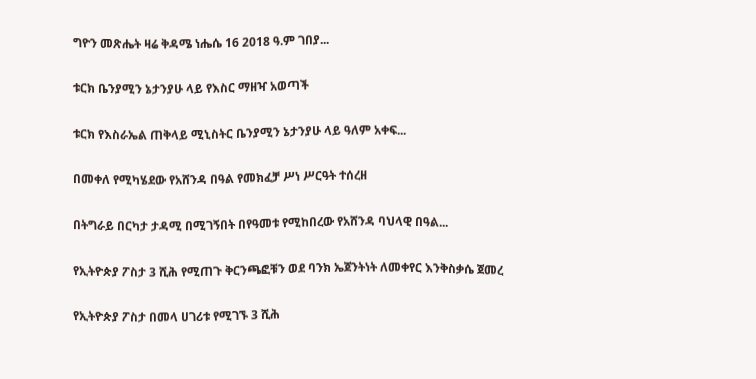ግዮን መጽሔት ዛሬ ቅዳሜ ነሔሴ 16 2018 ዓ.ም ገበያ...

ቱርክ ቤንያሚን ኔታንያሁ ላይ የእስር ማዘዣ አወጣች

ቱርክ የእስራኤል ጠቅላይ ሚኒስትር ቤንያሚን ኔታንያሁ ላይ ዓለም አቀፍ...

በመቀለ የሚካሄደው የአሸንዳ በዓል የመክፈቻ ሥነ ሥርዓት ተሰረዘ

በትግራይ በርካታ ታዳሚ በሚገኝበት በየዓመቱ የሚከበረው የአሸንዳ ባህላዊ በዓል...

የኢትዮጵያ ፖስታ 3 ሺሕ የሚጠጉ ቅርንጫፎቹን ወደ ባንክ ኤጀንትነት ለመቀየር እንቅስቃሴ ጀመረ

የኢትዮጵያ ፖስታ በመላ ሀገሪቱ የሚገኙ 3 ሺሕ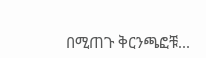በሚጠጉ ቅርንጫፎቹ...